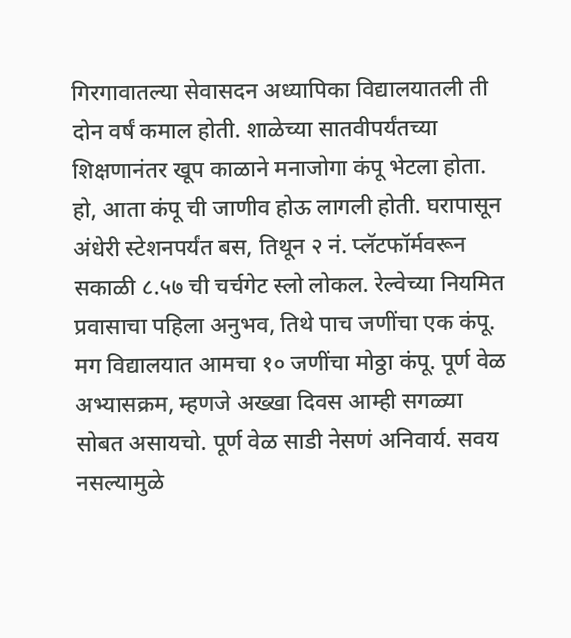गिरगावातल्या सेवासदन अध्यापिका विद्यालयातली ती दोन वर्षं कमाल होती. शाळेच्या सातवीपर्यंतच्या शिक्षणानंतर खूप काळाने मनाजोगा कंपू भेटला होता. हो, आता कंपू ची जाणीव होऊ लागली होती. घरापासून अंधेरी स्टेशनपर्यंत बस, तिथून २ नं. प्लॅटफॉर्मवरून सकाळी ८.५७ ची चर्चगेट स्लो लोकल. रेल्वेच्या नियमित प्रवासाचा पहिला अनुभव, तिथे पाच जणींचा एक कंपू. मग विद्यालयात आमचा १० जणींचा मोठ्ठा कंपू. पूर्ण वेळ अभ्यासक्रम, म्हणजे अख्खा दिवस आम्ही सगळ्या सोबत असायचो. पूर्ण वेळ साडी नेसणं अनिवार्य. सवय नसल्यामुळे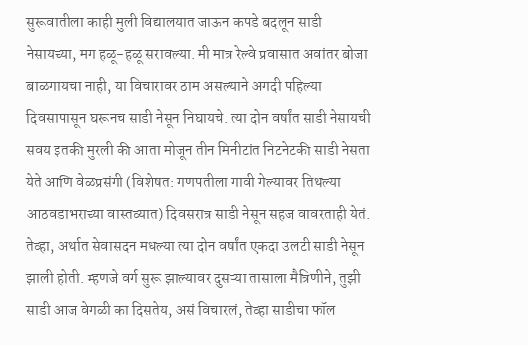सुरूवातीला काही मुली विद्यालयात जाऊन कपडे बदलून साडी नेसायच्या, मग हळू-हळू सरावल्या. मी मात्र रेल्वे प्रवासात अवांतर बोजा बाळगायचा नाही, या विचारावर ठाम असल्याने अगदी पहिल्या दिवसापासून घरूनच साडी नेसून निघायचे. त्या दोन वर्षांत साडी नेसायची सवय इतकी मुरली की आता मोजून तीन मिनीटांत निटनेटकी साडी नेसता येते आणि वेळप्रसंगी (विशेषत: गणपतीला गावी गेल्यावर तिथल्या आठवडाभराच्या वास्तव्यात) दिवसरात्र साडी नेसून सहज वावरताही येतं.
तेव्हा, अर्थात सेवासदन मधल्या त्या दोन वर्षांत एकदा उलटी साडी नेसून झाली होती. म्हणजे वर्ग सुरू झाल्यावर दुसऱ्या तासाला मैत्रिणीने, तुझी साडी आज वेगळी का दिसतेय, असं विचारलं, तेव्हा साडीचा फॉल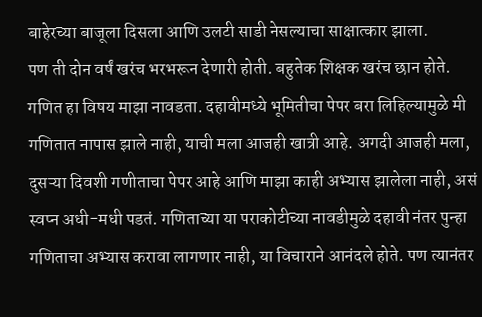बाहेरच्या बाजूला दिसला आणि उलटी साडी नेसल्याचा साक्षात्कार झाला.
पण ती दोन वर्षं खरंच भरभरून देणारी होती. बहुतेक शिक्षक खरंच छान होते. गणित हा विषय माझा नावडता. दहावीमध्ये भूमितीचा पेपर बरा लिहिल्यामुळे मी गणितात नापास झाले नाही, याची मला आजही खात्री आहे. अगदी आजही मला, दुसऱ्या दिवशी गणीताचा पेपर आहे आणि माझा काही अभ्यास झालेला नाही, असं स्वप्न अधी-मधी पडतं. गणिताच्या या पराकोटीच्या नावडीमुळे दहावी नंतर पुन्हा गणिताचा अभ्यास करावा लागणार नाही, या विचाराने आनंदले होते. पण त्यानंतर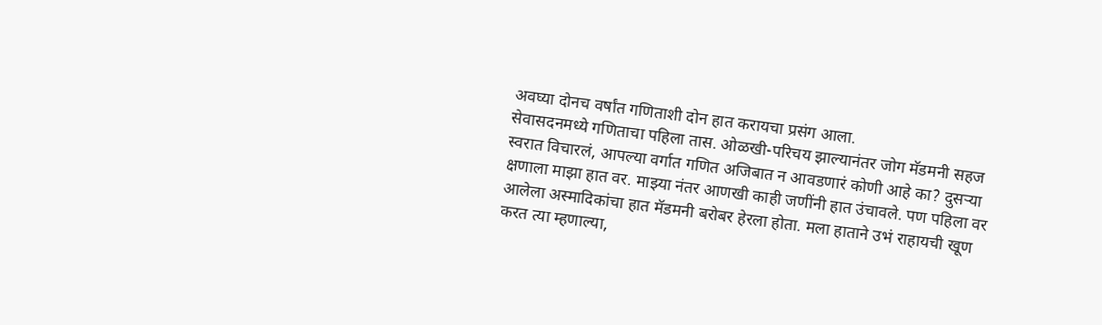अवघ्या दोनच वर्षांत गणिताशी दोन हात करायचा प्रसंग आला.
सेवासदनमध्ये गणिताचा पहिला तास. ओळखी-परिचय झाल्यानंतर जोग मॅडमनी सहज स्वरात विचारलं, आपल्या वर्गात गणित अजिबात न आवडणारं कोणी आहे का? दुसऱ्या क्षणाला माझा हात वर. माझ्या नंतर आणखी काही जणींनी हात उंचावले. पण पहिला वर आलेला अस्मादिकांचा हात मॅडमनी बरोबर हेरला होता. मला हाताने उभं राहायची खूण करत त्या म्हणाल्या,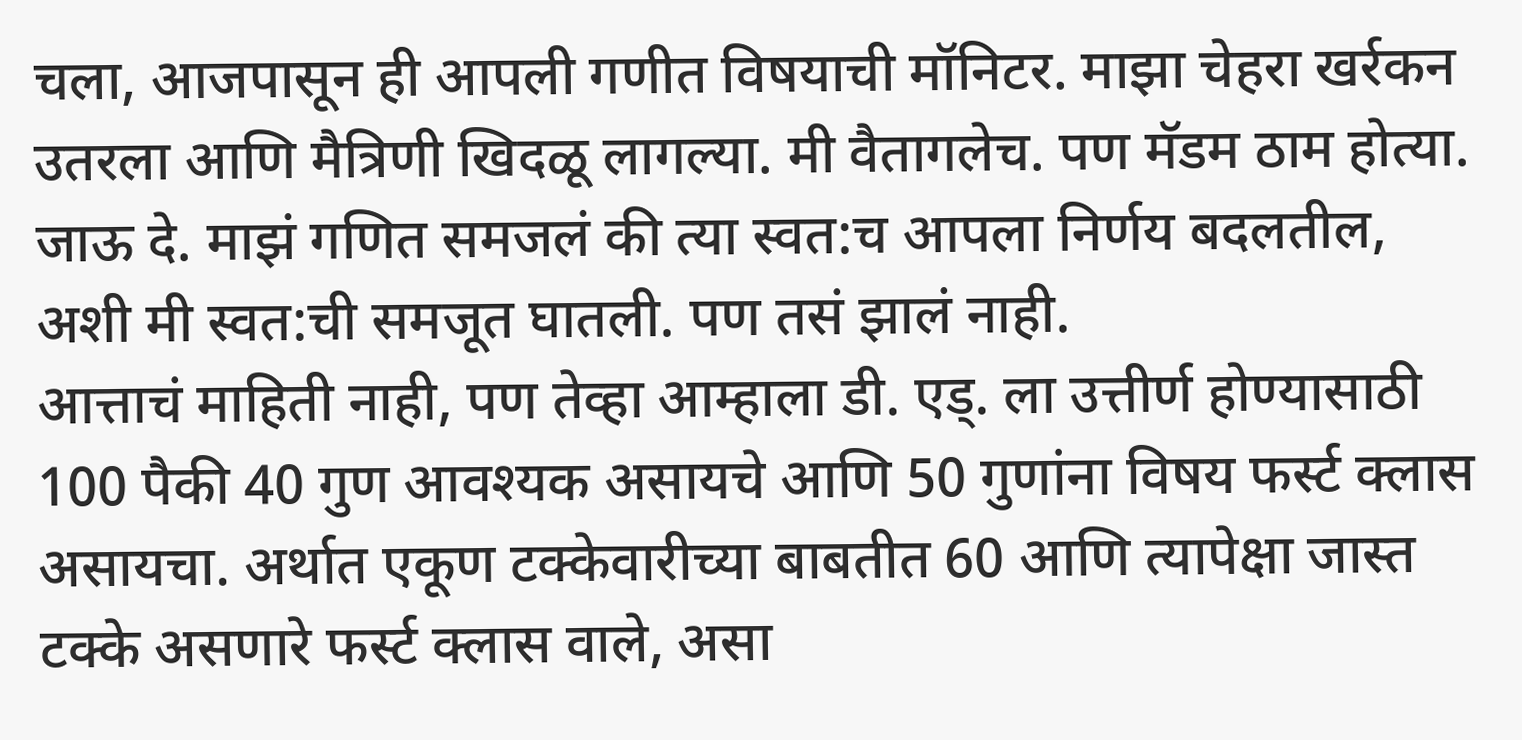चला, आजपासून ही आपली गणीत विषयाची मॉनिटर. माझा चेहरा खर्रकन उतरला आणि मैत्रिणी खिदळू लागल्या. मी वैतागलेच. पण मॅडम ठाम होत्या. जाऊ दे. माझं गणित समजलं की त्या स्वत:च आपला निर्णय बदलतील, अशी मी स्वत:ची समजूत घातली. पण तसं झालं नाही.
आत्ताचं माहिती नाही, पण तेव्हा आम्हाला डी. एड्. ला उत्तीर्ण होण्यासाठी 100 पैकी 40 गुण आवश्यक असायचे आणि 50 गुणांना विषय फर्स्ट क्लास असायचा. अर्थात एकूण टक्केवारीच्या बाबतीत 60 आणि त्यापेक्षा जास्त टक्के असणारे फर्स्ट क्लास वाले, असा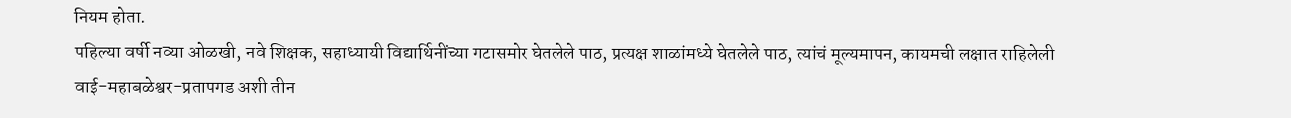नियम होता.
पहिल्या वर्षी नव्या ओळखी, नवे शिक्षक, सहाध्यायी विद्यार्थिनींच्या गटासमोर घेतलेले पाठ, प्रत्यक्ष शाळांमध्ये घेतलेले पाठ, त्यांचं मूल्यमापन, कायमची लक्षात राहिलेली वाई-महाबळेश्वर-प्रतापगड अशी तीन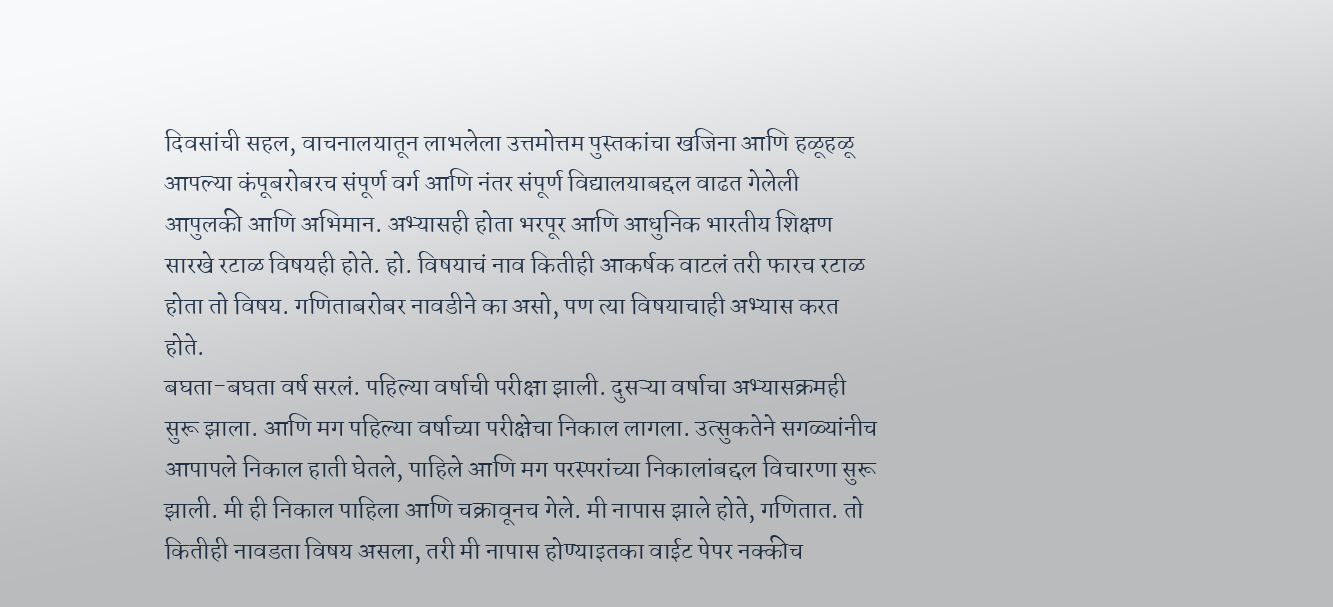दिवसांची सहल, वाचनालयातून लाभलेला उत्तमोत्तम पुस्तकांचा खजिना आणि हळूहळू आपल्या कंपूबरोबरच संपूर्ण वर्ग आणि नंतर संपूर्ण विद्यालयाबद्दल वाढत गेलेली आपुलकी आणि अभिमान. अभ्यासही होता भरपूर आणि आधुनिक भारतीय शिक्षण सारखे रटाळ विषयही होते. हो. विषयाचं नाव कितीही आकर्षक वाटलं तरी फारच रटाळ होता तो विषय. गणिताबरोबर नावडीने का असो, पण त्या विषयाचाही अभ्यास करत होते.
बघता-बघता वर्ष सरलं. पहिल्या वर्षाची परीक्षा झाली. दुसऱ्या वर्षाचा अभ्यासक्रमही सुरू झाला. आणि मग पहिल्या वर्षाच्या परीक्षेचा निकाल लागला. उत्सुकतेने सगळ्यांनीच आपापले निकाल हाती घेतले, पाहिले आणि मग परस्परांच्या निकालांबद्दल विचारणा सुरू झाली. मी ही निकाल पाहिला आणि चक्रावूनच गेले. मी नापास झाले होते, गणितात. तो कितीही नावडता विषय असला, तरी मी नापास होण्याइतका वाईट पेपर नक्कीच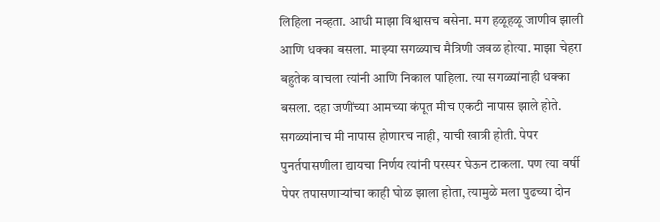लिहिला नव्हता. आधी माझा विश्वासच बसेना. मग हळूहळू जाणीव झाली आणि धक्का बसला. माझ्या सगळ्याच मैत्रिणी जवळ होत्या. माझा चेहरा बहुतेक वाचला त्यांनी आणि निकाल पाहिला. त्या सगळ्यांनाही धक्का बसला. दहा जणींच्या आमच्या कंपूत मीच एकटी नापास झाले होते. सगळ्यांनाच मी नापास होणारच नाही, याची खात्री होती. पेपर पुनर्तपासणीला द्यायचा निर्णय त्यांनी परस्पर घेऊन टाकला. पण त्या वर्षी पेपर तपासणाऱ्यांचा काही घोळ झाला होता, त्यामुळे मला पुढच्या दोन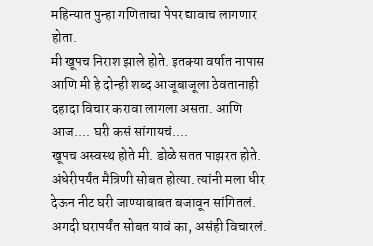महिन्यात पुन्हा गणिताचा पेपर द्यावाच लागणार होता.
मी खूपच निराश झाले होते. इतक्या वर्षात नापास आणि मी हे दोन्ही शब्द आजूबाजूला ठेवतानाही दहादा विचार करावा लागला असता. आणि आज.... घरी कसं सांगायचं....
खूपच अस्वस्थ होते मी. डोळे सतत पाझरत होते. अंधेरीपर्यंत मैत्रिणी सोबत होत्या. त्यांनी मला धीर देऊन नीट घरी जाण्याबाबत बजावून सांगितलं. अगदी घरापर्यंत सोबत यावं का, असंही विचारलं.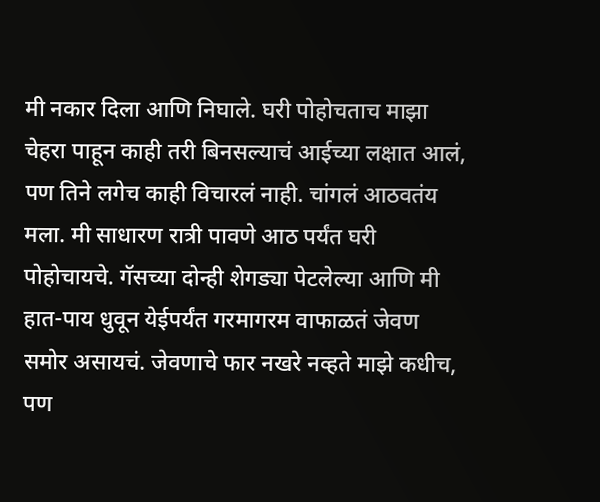मी नकार दिला आणि निघाले. घरी पोहोचताच माझा चेहरा पाहून काही तरी बिनसल्याचं आईच्या लक्षात आलं, पण तिने लगेच काही विचारलं नाही. चांगलं आठवतंय मला. मी साधारण रात्री पावणे आठ पर्यंत घरी पोहोचायचे. गॅसच्या दोन्ही शेगड्या पेटलेल्या आणि मी हात-पाय धुवून येईपर्यंत गरमागरम वाफाळतं जेवण समोर असायचं. जेवणाचे फार नखरे नव्हते माझे कधीच, पण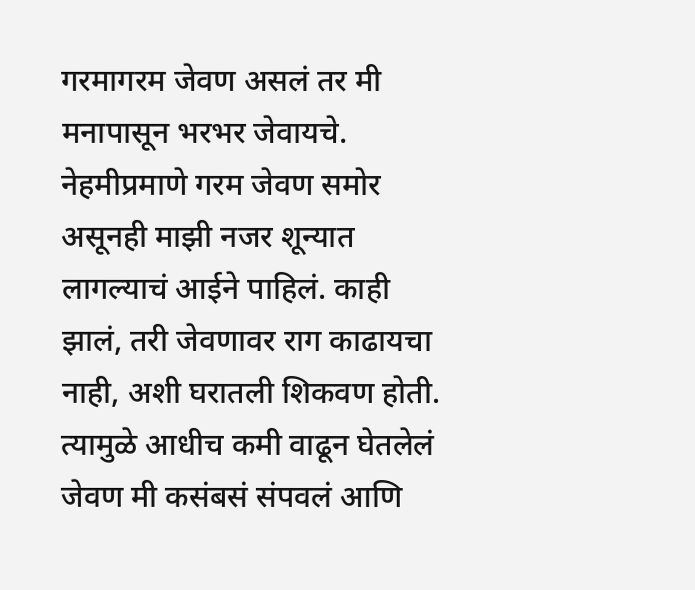गरमागरम जेवण असलं तर मी मनापासून भरभर जेवायचे.
नेहमीप्रमाणे गरम जेवण समोर असूनही माझी नजर शून्यात लागल्याचं आईने पाहिलं. काही झालं, तरी जेवणावर राग काढायचा नाही, अशी घरातली शिकवण होती. त्यामुळे आधीच कमी वाढून घेतलेलं जेवण मी कसंबसं संपवलं आणि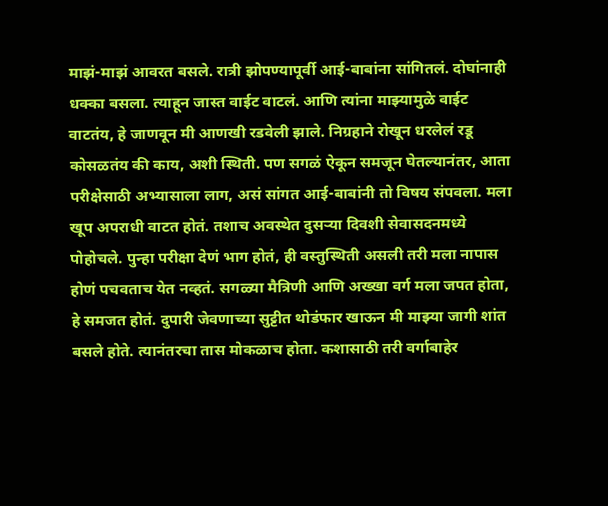माझं-माझं आवरत बसले. रात्री झोपण्यापूर्वी आई-बाबांना सांगितलं. दोघांनाही धक्का बसला. त्याहून जास्त वाईट वाटलं. आणि त्यांना माझ्यामुळे वाईट वाटतंय, हे जाणवून मी आणखी रडवेली झाले. निग्रहाने रोखून धरलेलं रडू कोसळतंय की काय, अशी स्थिती. पण सगळं ऐकून समजून घेतल्यानंतर, आता परीक्षेसाठी अभ्यासाला लाग, असं सांगत आई-बाबांनी तो विषय संपवला. मला खूप अपराधी वाटत होतं. तशाच अवस्थेत दुसऱ्या दिवशी सेवासदनमध्ये पोहोचले. पुन्हा परीक्षा देणं भाग होतं, ही वस्तुस्थिती असली तरी मला नापास होणं पचवताच येत नव्हतं. सगळ्या मैत्रिणी आणि अख्खा वर्ग मला जपत होता, हे समजत होतं. दुपारी जेवणाच्या सुट्टीत थोडंफार खाऊन मी माझ्या जागी शांत बसले होते. त्यानंतरचा तास मोकळाच होता. कशासाठी तरी वर्गाबाहेर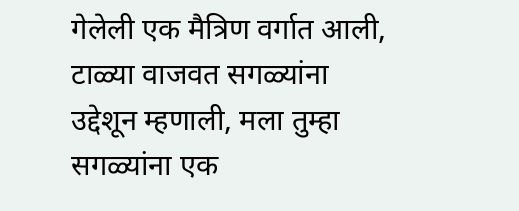गेलेली एक मैत्रिण वर्गात आली, टाळ्या वाजवत सगळ्यांना उद्देशून म्हणाली, मला तुम्हा सगळ्यांना एक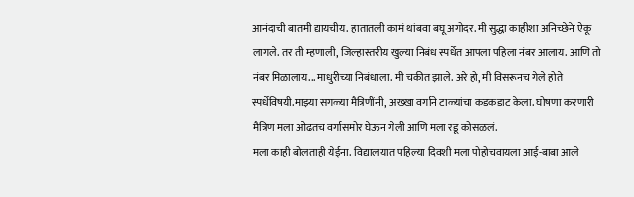आनंदाची बातमी द्यायचीय. हातातली कामं थांबवा बघू अगोदर. मी सुद्धा काहीशा अनिच्छेने ऐकू लागले. तर ती म्हणाली, जिल्हास्तरीय खुल्या निबंध स्पर्धेत आपला पहिला नंबर आलाय. आणि तो नंबर मिळालाय... माधुरीच्या निबंधाला. मी चकीत झाले. अरे हो, मी विसरूनच गेले होते स्पर्धेविषयी.माझ्या सगळ्या मैत्रिणींनी, अख्खा वर्गाने टाळ्यांचा कडकडाट केला. घोषणा करणारी मैत्रिण मला ओढतच वर्गासमोर घेऊन गेली आणि मला रडू कोसळलं.
मला काही बोलताही येईना. विद्यालयात पहिल्या दिवशी मला पोहोचवायला आई-बाबा आले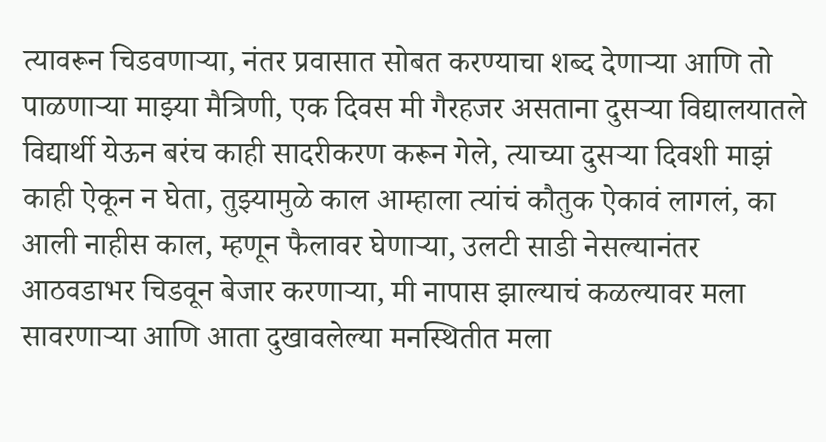त्यावरून चिडवणाऱ्या, नंतर प्रवासात सोबत करण्याचा शब्द देणाऱ्या आणि तो पाळणाऱ्या माझ्या मैत्रिणी, एक दिवस मी गैरहजर असताना दुसऱ्या विद्यालयातले विद्यार्थी येऊन बरंच काही सादरीकरण करून गेले, त्याच्या दुसऱ्या दिवशी माझं काही ऐकून न घेता, तुझ्यामुळे काल आम्हाला त्यांचं कौतुक ऐकावं लागलं, का आली नाहीस काल, म्हणून फैलावर घेणाऱ्या, उलटी साडी नेसल्यानंतर आठवडाभर चिडवून बेजार करणाऱ्या, मी नापास झाल्याचं कळल्यावर मला सावरणाऱ्या आणि आता दुखावलेल्या मनस्थितीत मला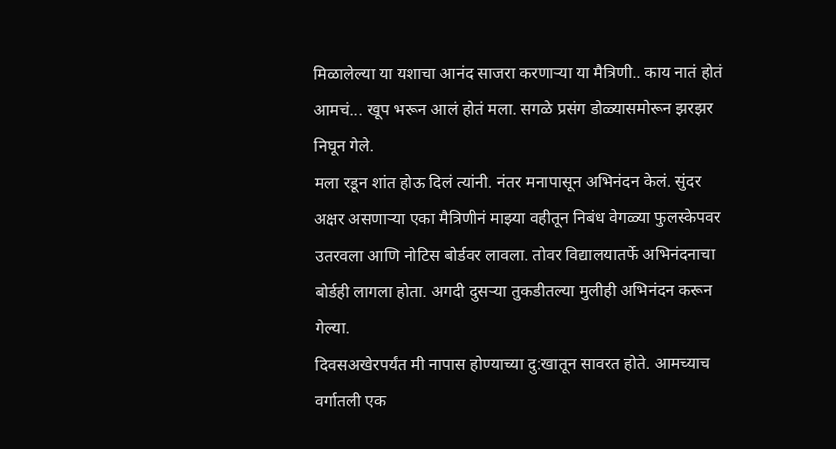मिळालेल्या या यशाचा आनंद साजरा करणाऱ्या या मैत्रिणी.. काय नातं होतं आमचं... खूप भरून आलं होतं मला. सगळे प्रसंग डोळ्यासमोरून झरझर निघून गेले.
मला रडून शांत होऊ दिलं त्यांनी. नंतर मनापासून अभिनंदन केलं. सुंदर अक्षर असणाऱ्या एका मैत्रिणीनं माझ्या वहीतून निबंध वेगळ्या फुलस्केपवर उतरवला आणि नोटिस बोर्डवर लावला. तोवर विद्यालयातर्फे अभिनंदनाचा बोर्डही लागला होता. अगदी दुसऱ्या तुकडीतल्या मुलीही अभिनंदन करून गेल्या.
दिवसअखेरपर्यंत मी नापास होण्याच्या दु:खातून सावरत होते. आमच्याच वर्गातली एक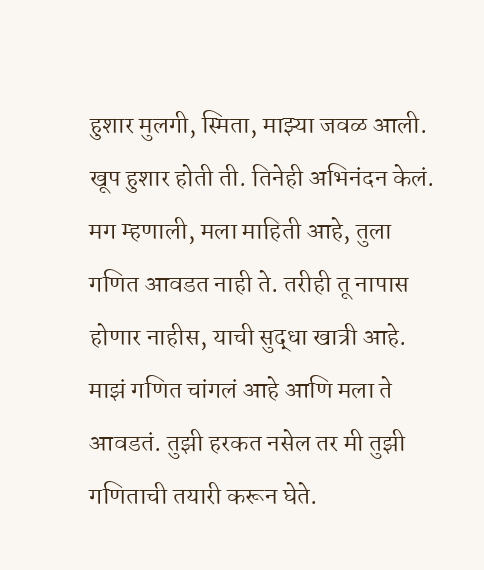हुशार मुलगी, स्मिता, माझ्या जवळ आली. खूप हुशार होती ती. तिनेही अभिनंदन केलं. मग म्हणाली, मला माहिती आहे, तुला गणित आवडत नाही ते. तरीही तू नापास होणार नाहीस, याची सुद्धा खात्री आहे. माझं गणित चांगलं आहे आणि मला ते आवडतं. तुझी हरकत नसेल तर मी तुझी गणिताची तयारी करून घेते.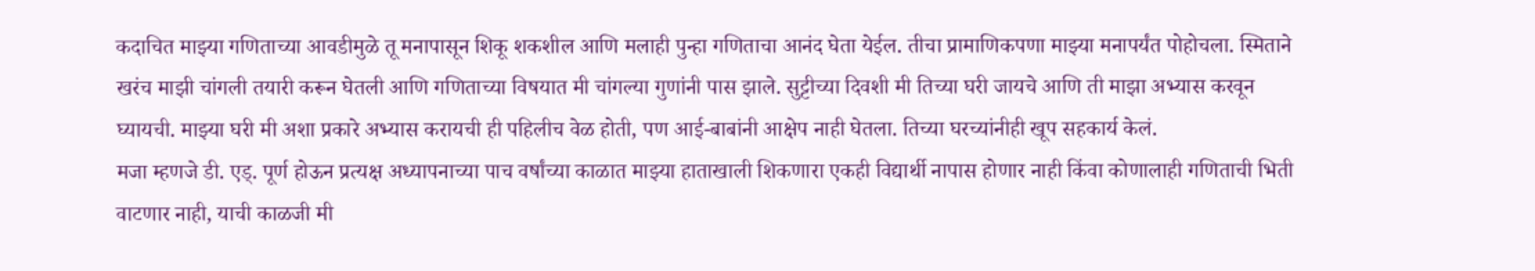कदाचित माझ्या गणिताच्या आवडीमुळे तू मनापासून शिकू शकशील आणि मलाही पुन्हा गणिताचा आनंद घेता येईल. तीचा प्रामाणिकपणा माझ्या मनापर्यंत पोहोचला. स्मिताने खरंच माझी चांगली तयारी करून घेतली आणि गणिताच्या विषयात मी चांगल्या गुणांनी पास झाले. सुट्टीच्या दिवशी मी तिच्या घरी जायचे आणि ती माझा अभ्यास करवून घ्यायची. माझ्या घरी मी अशा प्रकारे अभ्यास करायची ही पहिलीच वेळ होती, पण आई-बाबांनी आक्षेप नाही घेतला. तिच्या घरच्यांनीही खूप सहकार्य केलं.
मजा म्हणजे डी. एड्. पूर्ण होऊन प्रत्यक्ष अध्यापनाच्या पाच वर्षांच्या काळात माझ्या हाताखाली शिकणारा एकही विद्यार्थी नापास होणार नाही किंवा कोणालाही गणिताची भिती वाटणार नाही, याची काळजी मी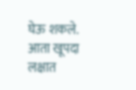घेऊ शकले.
आता खूपदा लक्षात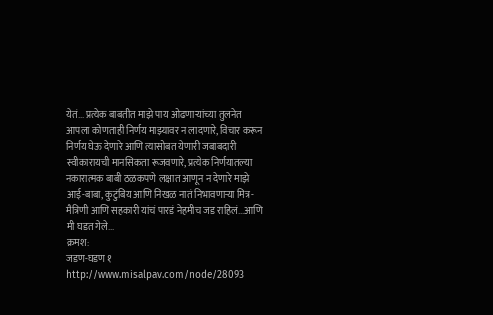येतं... प्रत्येक बाबतीत माझे पाय ओढणाऱ्यांच्या तुलनेत आपला कोणताही निर्णय माझ्यावर न लादणारे, विचार करून निर्णय घेऊ देणारे आणि त्यासोबत येणारी जबाबदारी स्वीकारायची मानसिकता रूजवणारे, प्रत्येक निर्णयातल्या नकारात्मक बाबी ठळकपणे लक्षात आणून न देणारे माझे आई-बाबा, कुटुंबिय आणि निखळ नातं निभावणाऱ्या मित्र-मैत्रिणी आणि सहकारी यांचं पारडं नेहमीच जड राहिलं...आणि मी घडत गेले...
क्रमश:
जडण-घडण १
http://www.misalpav.com/node/28093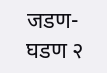जडण-घडण २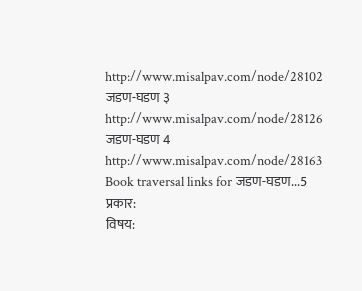http://www.misalpav.com/node/28102
जडण-घडण ३
http://www.misalpav.com/node/28126
जडण-घडण 4
http://www.misalpav.com/node/28163
Book traversal links for जडण-घडण...5
प्रकार:
विषय: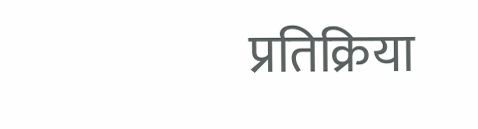प्रतिक्रिया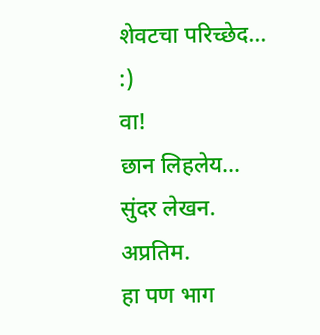शेवटचा परिच्छेद...
:)
वा!
छान लिहलेय...
सुंदर लेखन.
अप्रतिम.
हा पण भाग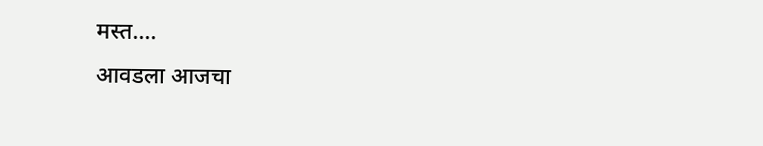मस्त....
आवडला आजचा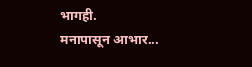भागही.
मनापासून आभार...